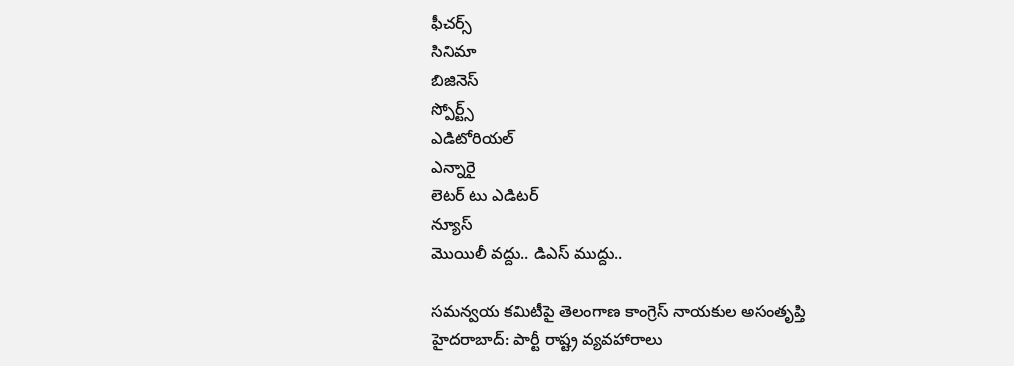ఫీచర్స్‌
సినిమా
బిజినెస్
స్పోర్ట్స్
ఎడిటోరియల్
ఎన్నారై
లెటర్ టు ఎడిటర్
న్యూస్
మొయిలీ వద్దు.. డిఎస్‌ ముద్దు..

సమన్వయ కమిటీపై తెలంగాణ కాంగ్రెస్‌ నాయకుల అసంతృప్తి
హైదరాబాద్: పార్టీ రాష్ట్ర వ్యవహారాలు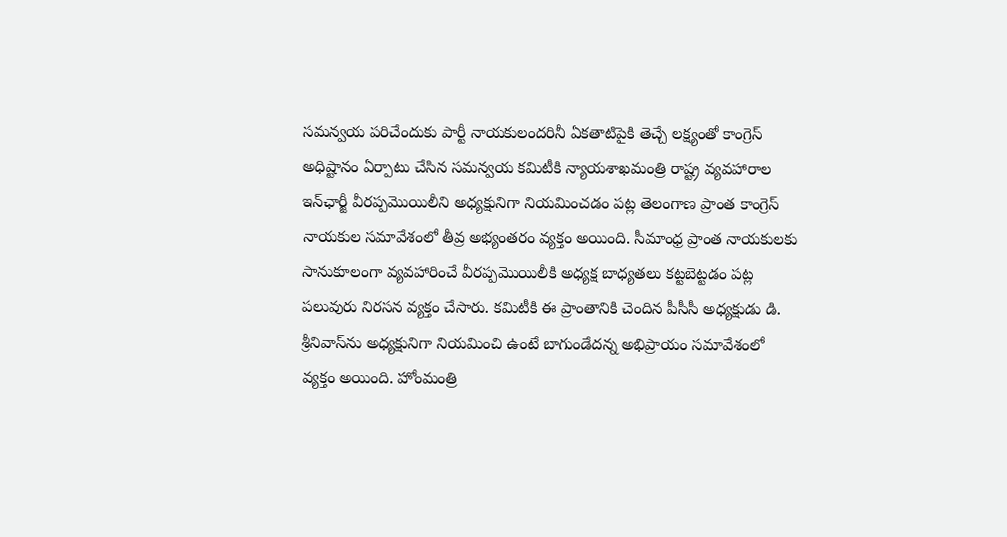సమన్వయ పరిచేందుకు పార్టీ నాయకులందరినీ ఏకతాటిపైకి తెచ్చే లక్ష్యంతో కాంగ్రెస్‌ అధిష్టానం ఏర్పాటు చేసిన సమన్వయ కమిటీకి న్యాయశాఖమంత్రి రాష్ట్ర వ్యవహారాల ఇన్‌ఛార్జీ వీరప్పమొయిలీని అధ్యక్షునిగా నియమించడం పట్ల తెలంగాణ ప్రాంత కాంగ్రెస్‌ నాయకుల సమావేశంలో తీవ్ర అభ్యంతరం వ్యక్తం అయింది. సీమాంధ్ర ప్రాంత నాయకులకు సానుకూలంగా వ్యవహారించే వీరప్పమొయిలీకి అధ్యక్ష బాధ్యతలు కట్టబెట్టడం పట్ల పలువురు నిరసన వ్యక్తం చేసారు. కమిటీకి ఈ ప్రాంతానికి చెందిన పీసీసీ అధ్యక్షుడు డి. శ్రీనివాస్‌ను అధ్యక్షునిగా నియమించి ఉంటే బాగుండేదన్న అభిప్రాయం సమావేశంలో వ్యక్తం అయింది. హోంమంత్రి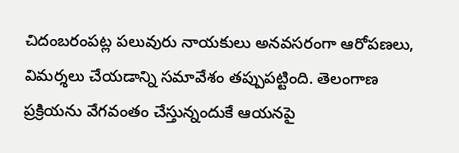చిదంబరంపట్ల పలువురు నాయకులు అనవసరంగా ఆరోపణలు, విమర్శలు చేయడాన్ని సమావేశం తప్పుపట్టింది. తెలంగాణ ప్రక్రియను వేగవంతం చేస్తున్నందుకే ఆయనపై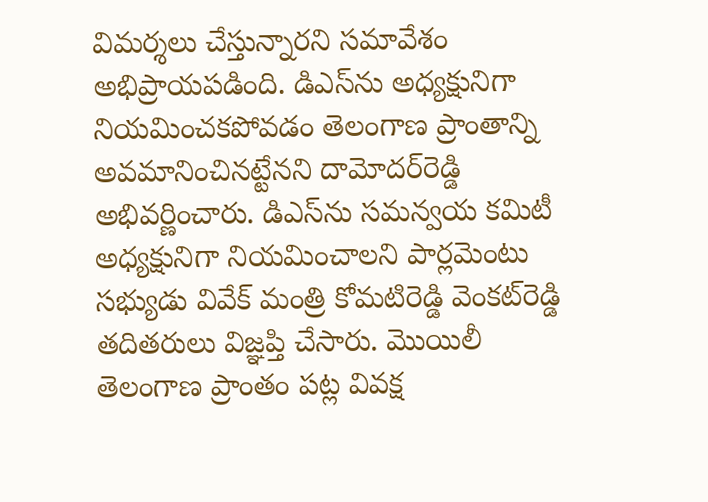విమర్శలు చేస్తున్నారని సమావేశం అభిప్రాయపడింది. డిఎస్‌ను అధ్యక్షునిగా నియమించకపోవడం తెలంగాణ ప్రాంతాన్ని అవమానించినట్టేనని దామోదర్‌రెడ్డి అభివర్ణించారు. డిఎస్‌ను సమన్వయ కమిటీ అధ్యక్షునిగా నియమించాలని పార్లమెంటు సభ్యుడు వివేక్‌ మంత్రి కోమటిరెడ్డి వెంకట్‌రెడ్డి తదితరులు విజ్ఞప్తి చేసారు. మొయిలీ తెలంగాణ ప్రాంతం పట్ల వివక్ష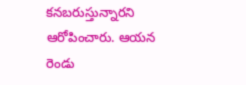కనబరుస్తున్నారని ఆరోపించారు. ఆయన రెండు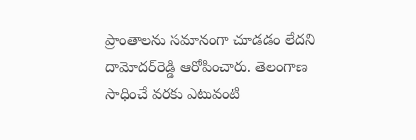ప్రాంతాలను సమానంగా చూడడం లేదని దామోదర్‌రెడ్డి ఆరోపించారు. తెలంగాణ సాధించే వరకు ఎటువంటి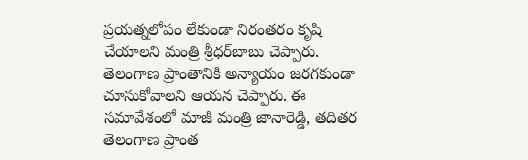ప్రయత్నలోపం లేకుండా నిరంతరం కృషి చేయాలని మంత్రి శ్రీధర్‌బాబు చెప్పారు. తెలంగాణ ప్రాంతానికి అన్యాయం జరగకుండా చూసుకోవాలని ఆయన చెప్పారు. ఈ సమావేశంలో మాజీ మంత్రి జానారెడ్డి, తదితర తెలంగాణ ప్రాంత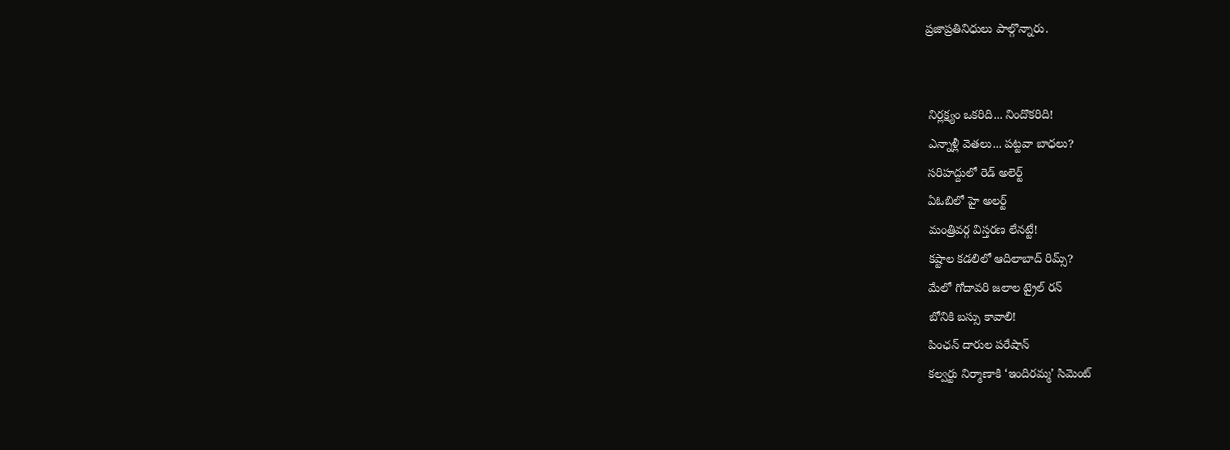ప్రజాప్రతినిధులు పాల్గొన్నారు.


 నిర్లక్ష్యం ఒకరిది... నిందొకరిది!
 ఎన్నాళ్లీ వెతలు... పట్టవా బాధలు?
 సరిహద్దులో రెడ్‌ అలెర్ట్‌
 ఏఓబిలో హై అలర్ట్‌
 మంత్రివర్గ విస్తరణ లేనట్టే!
 కష్టాల కడలిలో ఆదిలాబాద్‌ రిమ్స్‌?
 మేలో గోదావరి జలాల ట్రైల్‌ రన్‌
 బోనికి బస్సు కావాలి!
 పింఛన్‌ దారుల పరేషాన్‌
 కల్వర్టు నిర్మాణాకి ‘ఇందిరమ్మ’ సిమెంట్‌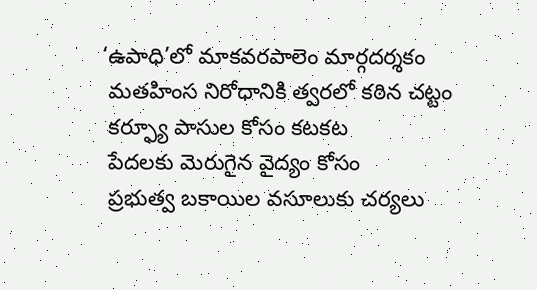‘ఉపాధి’లో మాకవరపాలెం మార్గదర్శకం
 మతహింస నిరోధానికి త్వరలో కఠిన చట్టం
 కర్ఫ్యూ పాసుల కోసం కటకట
 పేదలకు మెరుగైన వైద్యం కోసం
 ప్రభుత్వ బకాయిల వసూలుకు చర్యలు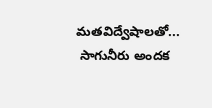మతవిద్వేషాలతో...
 సాగునీరు అందక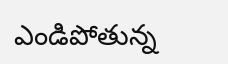ఎండిపోతున్న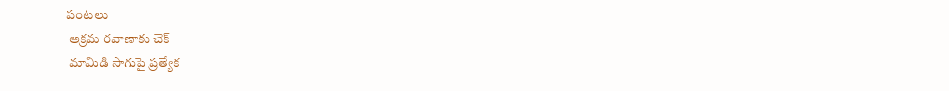పంటలు
 అక్రమ రవాణాకు చెక్‌
 మామిడి సాగుపై ప్రత్యేక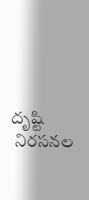దృష్టి
 నిరసనల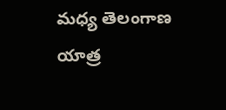మధ్య తెలంగాణ యాత్ర